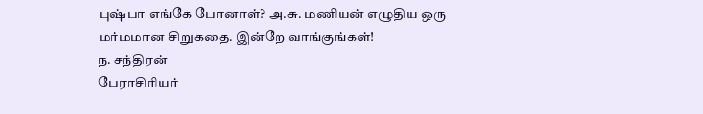புஷ்பா எங்கே போனாள்? அ.சு. மணியன் எழுதிய ஒரு மர்மமான சிறுகதை. இன்றே வாங்குங்கள்!
ந. சந்திரன்
பேராசிரியர்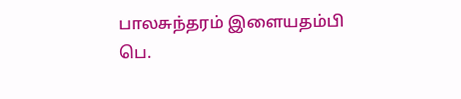பாலசுந்தரம் இளையதம்பி
பெ.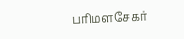பரிமளசேகர்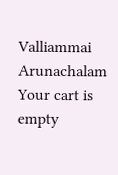Valliammai Arunachalam
Your cart is empty